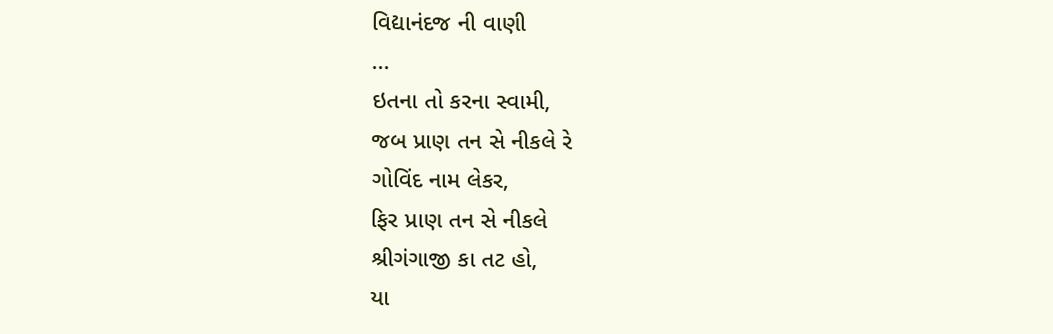વિદ્યાનંદજ ની વાણી
...
ઇતના તો કરના સ્વામી,
જબ પ્રાણ તન સે નીકલે રે
ગોવિંદ નામ લેકર,
ફિર પ્રાણ તન સે નીકલે
શ્રીગંગાજી કા તટ હો,
યા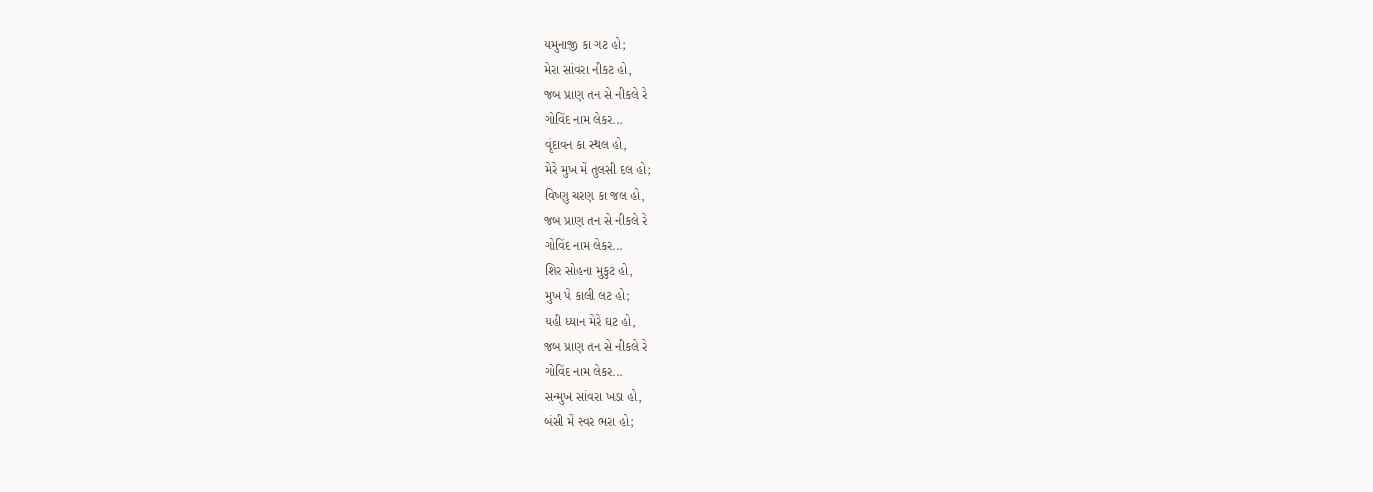યમુનાજી કા ગટ હો;
મેરા સાંવરા નીકટ હો,
જબ પ્રાણ તન સે નીકલે રે
ગોવિંદ નામ લેકર...
વૃંદાવન કા સ્થલ હો,
મેરે મુખ મેં તુલસી દલ હો;
વિષ્ણુ ચરણ કા જલ હો,
જબ પ્રાણ તન સે નીકલે રે
ગોવિંદ નામ લેકર...
શિર સોહના મુકુટ હો,
મુખ પે કાલી લટ હો;
યહી ધ્યાન મેરે ઘટ હો,
જબ પ્રાણ તન સે નીકલે રે
ગોવિંદ નામ લેકર...
સન્મુખ સાંવરા ખડા હો,
બંસી મેં સ્વર ભરા હો;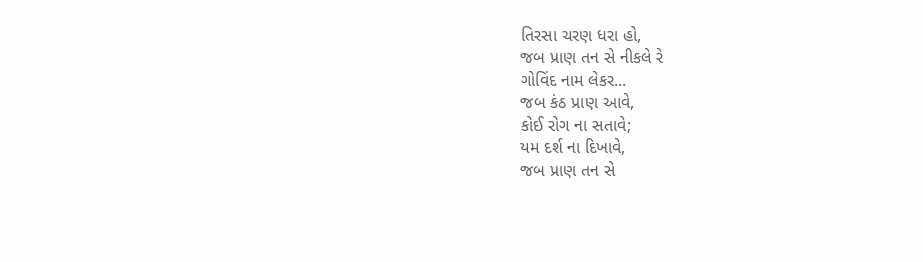તિરસા ચરણ ધરા હો,
જબ પ્રાણ તન સે નીકલે રે
ગોવિંદ નામ લેકર...
જબ કંઠ પ્રાણ આવે,
કોઈ રોગ ના સતાવે;
યમ દર્શ ના દિખાવે,
જબ પ્રાણ તન સે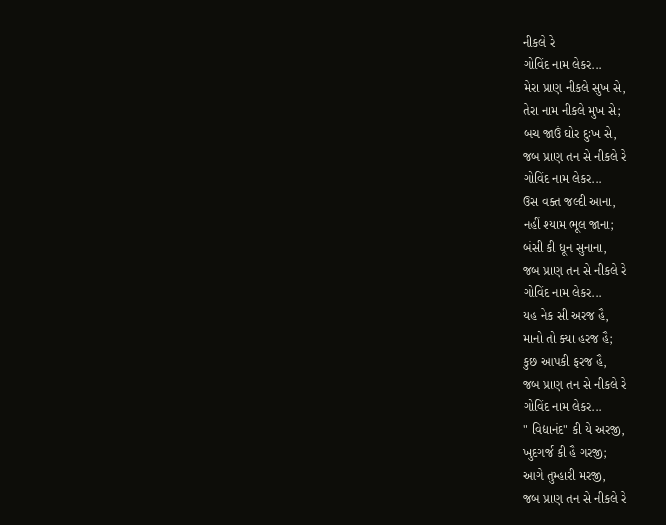નીકલે રે
ગોવિંદ નામ લેકર...
મેરા પ્રાણ નીકલે સુખ સે,
તેરા નામ નીકલે મુખ સે;
બચ જાઉં ઘોર દુઃખ સે,
જબ પ્રાણ તન સે નીકલે રે
ગોવિંદ નામ લેકર...
ઉસ વક્ત જલ્દી આના,
નહીં શ્યામ ભૂલ જાના;
બંસી કી ધૂન સુનાના,
જબ પ્રાણ તન સે નીકલે રે
ગોવિંદ નામ લેકર...
યહ નેક સી અરજ હૈ,
માનો તો ક્યા હરજ હૈ;
કુછ આપકી ફરજ હૈ,
જબ પ્રાણ તન સે નીકલે રે
ગોવિંદ નામ લેકર...
" વિદ્યાનંદ" કી યે અરજી,
ખુદગર્જ કી હૈ ગરજી;
આગે તુમ્હારી મરજી,
જબ પ્રાણ તન સે નીકલે રે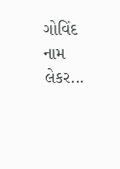ગોવિંદ નામ લેકર...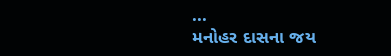...
મનોહર દાસના જય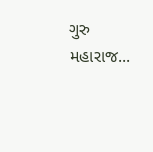ગુરુ મહારાજ...